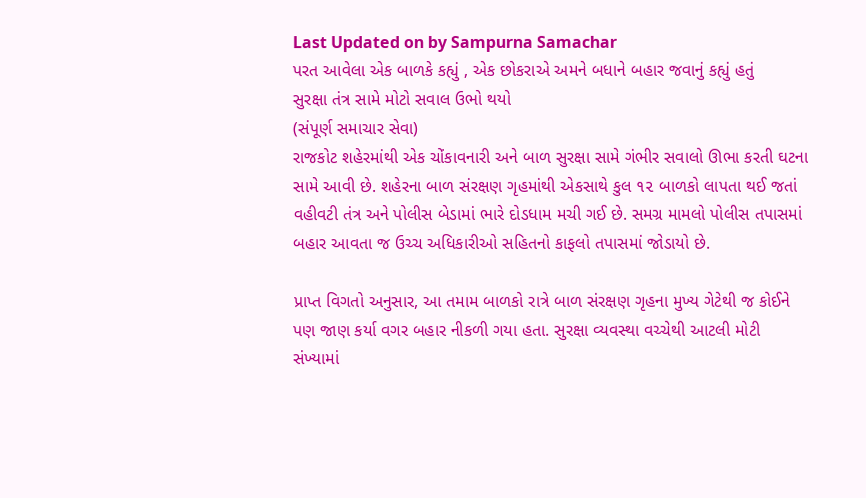Last Updated on by Sampurna Samachar
પરત આવેલા એક બાળકે કહ્યું , એક છોકરાએ અમને બધાને બહાર જવાનું કહ્યું હતું
સુરક્ષા તંત્ર સામે મોટો સવાલ ઉભો થયો
(સંપૂર્ણ સમાચાર સેવા)
રાજકોટ શહેરમાંથી એક ચોંકાવનારી અને બાળ સુરક્ષા સામે ગંભીર સવાલો ઊભા કરતી ઘટના સામે આવી છે. શહેરના બાળ સંરક્ષણ ગૃહમાંથી એકસાથે કુલ ૧૨ બાળકો લાપતા થઈ જતાં વહીવટી તંત્ર અને પોલીસ બેડામાં ભારે દોડધામ મચી ગઈ છે. સમગ્ર મામલો પોલીસ તપાસમાં બહાર આવતા જ ઉચ્ચ અધિકારીઓ સહિતનો કાફલો તપાસમાં જોડાયો છે.

પ્રાપ્ત વિગતો અનુસાર, આ તમામ બાળકો રાત્રે બાળ સંરક્ષણ ગૃહના મુખ્ય ગેટેથી જ કોઈને પણ જાણ કર્યા વગર બહાર નીકળી ગયા હતા. સુરક્ષા વ્યવસ્થા વચ્ચેથી આટલી મોટી સંખ્યામાં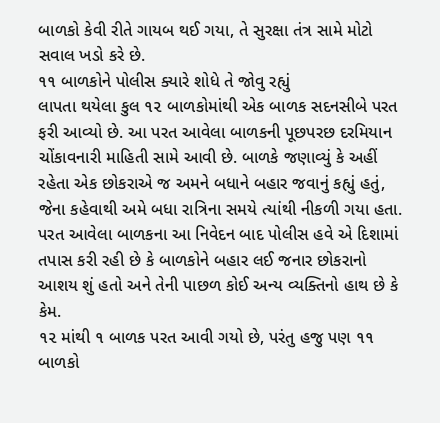બાળકો કેવી રીતે ગાયબ થઈ ગયા, તે સુરક્ષા તંત્ર સામે મોટો સવાલ ખડો કરે છે.
૧૧ બાળકોને પોલીસ ક્યારે શોધે તે જોવુ રહ્યું
લાપતા થયેલા કુલ ૧૨ બાળકોમાંથી એક બાળક સદનસીબે પરત ફરી આવ્યો છે. આ પરત આવેલા બાળકની પૂછપરછ દરમિયાન ચોંકાવનારી માહિતી સામે આવી છે. બાળકે જણાવ્યું કે અહીં રહેતા એક છોકરાએ જ અમને બધાને બહાર જવાનું કહ્યું હતું, જેના કહેવાથી અમે બધા રાત્રિના સમયે ત્યાંથી નીકળી ગયા હતા. પરત આવેલા બાળકના આ નિવેદન બાદ પોલીસ હવે એ દિશામાં તપાસ કરી રહી છે કે બાળકોને બહાર લઈ જનાર છોકરાનો આશય શું હતો અને તેની પાછળ કોઈ અન્ય વ્યક્તિનો હાથ છે કે કેમ.
૧૨ માંથી ૧ બાળક પરત આવી ગયો છે, પરંતુ હજુ પણ ૧૧ બાળકો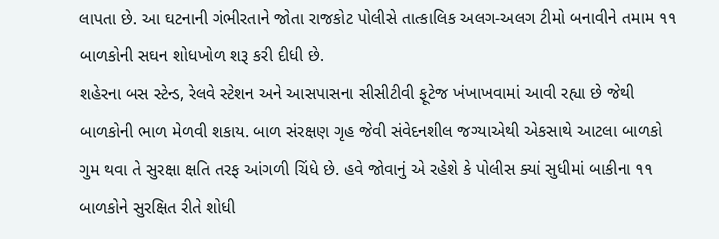લાપતા છે. આ ઘટનાની ગંભીરતાને જોતા રાજકોટ પોલીસે તાત્કાલિક અલગ-અલગ ટીમો બનાવીને તમામ ૧૧ બાળકોની સઘન શોધખોળ શરૂ કરી દીધી છે.
શહેરના બસ સ્ટેન્ડ, રેલવે સ્ટેશન અને આસપાસના સીસીટીવી ફૂટેજ ખંખાખવામાં આવી રહ્યા છે જેથી બાળકોની ભાળ મેળવી શકાય. બાળ સંરક્ષણ ગૃહ જેવી સંવેદનશીલ જગ્યાએથી એકસાથે આટલા બાળકો ગુમ થવા તે સુરક્ષા ક્ષતિ તરફ આંગળી ચિંધે છે. હવે જોવાનું એ રહેશે કે પોલીસ ક્યાં સુધીમાં બાકીના ૧૧ બાળકોને સુરક્ષિત રીતે શોધી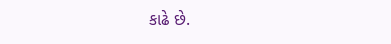કાઢે છે.